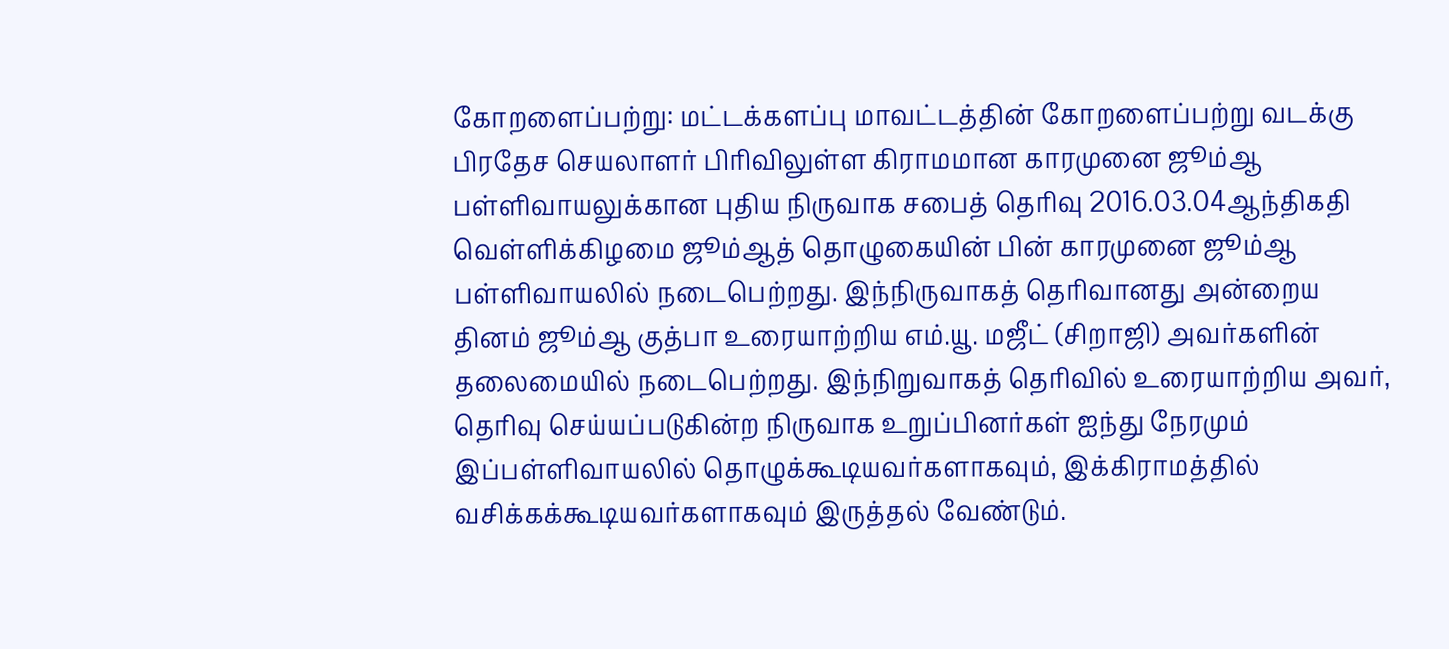கோறளைப்பற்று: மட்டக்களப்பு மாவட்டத்தின் கோறளைப்பற்று வடக்கு பிரதேச செயலாளர் பிரிவிலுள்ள கிராமமான காரமுனை ஜூம்ஆ பள்ளிவாயலுக்கான புதிய நிருவாக சபைத் தெரிவு 2016.03.04ஆந்திகதி வெள்ளிக்கிழமை ஜூம்ஆத் தொழுகையின் பின் காரமுனை ஜூம்ஆ பள்ளிவாயலில் நடைபெற்றது. இந்நிருவாகத் தெரிவானது அன்றைய தினம் ஜூம்ஆ குத்பா உரையாற்றிய எம்.யூ. மஜீட் (சிறாஜி) அவர்களின் தலைமையில் நடைபெற்றது. இந்நிறுவாகத் தெரிவில் உரையாற்றிய அவர்,
தெரிவு செய்யப்படுகின்ற நிருவாக உறுப்பினர்கள் ஐந்து நேரமும் இப்பள்ளிவாயலில் தொழுக்கூடியவர்களாகவும், இக்கிராமத்தில் வசிக்கக்கூடியவர்களாகவும் இருத்தல் வேண்டும்.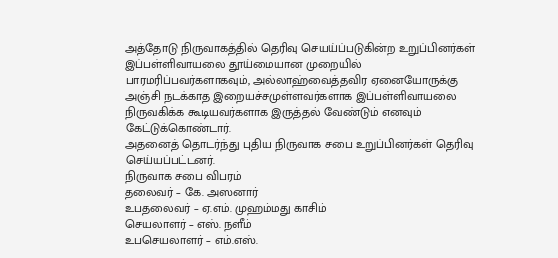அத்தோடு நிருவாகத்தில் தெரிவு செயய்ப்படுகின்ற உறுப்பினர்கள் இப்பள்ளிவாயலை தூய்மையான முறையில் பாரமரிப்பவர்களாகவும், அல்லாஹ்வைத்தவிர ஏனையோருக்கு அஞ்சி நடக்காத இறையச்சமுள்ளவர்களாக இப்பள்ளிவாயலை நிருவகிக்க கூடியவர்களாக இருத்தல் வேண்டும் எனவும் கேட்டுக்கொண்டார்.
அதனைத் தொடர்ந்து புதிய நிருவாக சபை உறுப்பினர்கள் தெரிவு செய்யப்பட்டனர்.
நிருவாக சபை விபரம்
தலைவர் – கே. அஸனார்
உபதலைவர் – ஏ.எம். முஹம்மது காசிம்
செயலாளர் – எஸ். நளீம்
உபசெயலாளர் – எம்.எஸ்.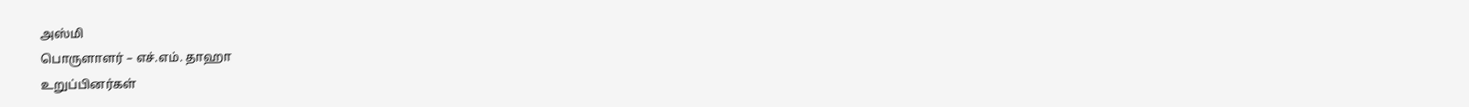அஸ்மி
பொருளாளர் – எச்.எம். தாஹா
உறுப்பினர்கள்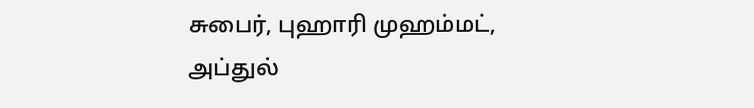சுபைர், புஹாரி முஹம்மட், அப்துல்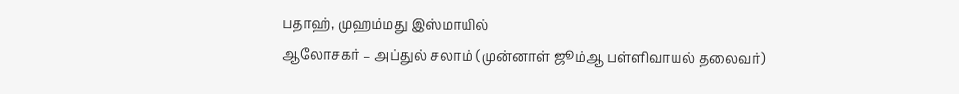பதாஹ், முஹம்மது இஸ்மாயில்
ஆலோசகர் – அப்துல் சலாம் (முன்னாள் ஜூம்ஆ பள்ளிவாயல் தலைவர்)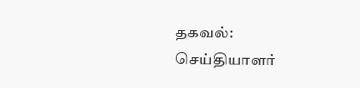தகவல்:
செய்தியாளர்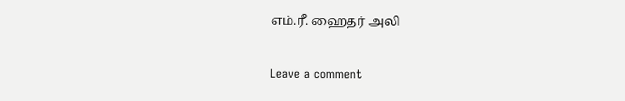எம்.ரீ. ஹைதர் அலி

Leave a comment